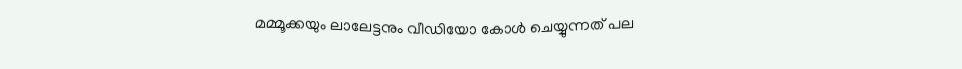മമ്മൂക്കയും ലാലേട്ടനും വീഡിയോ കോള്‍ ചെയ്യുന്നത് പല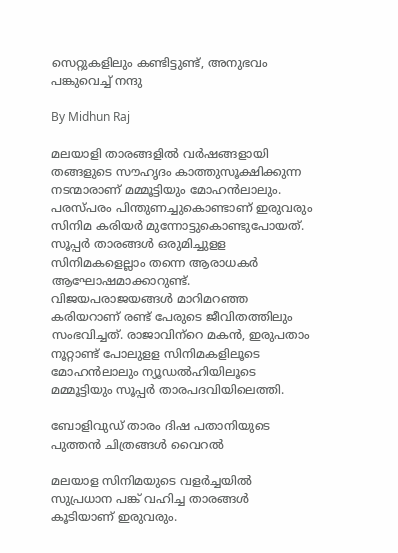സെറ്റുകളിലും കണ്ടിട്ടുണ്ട്, അനുഭവം പങ്കുവെച്ച് നന്ദു

By Midhun Raj

മലയാളി താരങ്ങളില്‍ വര്‍ഷങ്ങളായി തങ്ങളുടെ സൗഹൃദം കാത്തുസൂക്ഷിക്കുന്ന നടന്മാരാണ് മമ്മൂട്ടിയും മോഹന്‍ലാലും. പരസ്പരം പിന്തുണച്ചുകൊണ്ടാണ് ഇരുവരും സിനിമ കരിയര്‍ മുന്നോട്ടുകൊണ്ടുപോയത്. സൂപ്പര്‍ താരങ്ങള്‍ ഒരുമിച്ചുളള സിനിമകളെല്ലാം തന്നെ ആരാധകര്‍ ആഘോഷമാക്കാറുണ്ട്. വിജയപരാജയങ്ങള്‍ മാറിമറഞ്ഞ കരിയറാണ് രണ്ട് പേരുടെ ജീവിതത്തിലും സംഭവിച്ചത്. രാജാവിന്‌റെ മകന്‍, ഇരുപതാം നൂറ്റാണ്ട് പോലുളള സിനിമകളിലൂടെ മോഹന്‍ലാലും ന്യൂഡല്‍ഹിയിലൂടെ മമ്മൂട്ടിയും സൂപ്പര്‍ താരപദവിയിലെത്തി.

ബോളിവുഡ് താരം ദിഷ പതാനിയുടെ പുത്തന്‍ ചിത്രങ്ങള്‍ വൈറല്‍

മലയാള സിനിമയുടെ വളര്‍ച്ചയില്‍ സുപ്രധാന പങ്ക് വഹിച്ച താരങ്ങള്‍ കൂടിയാണ് ഇരുവരും.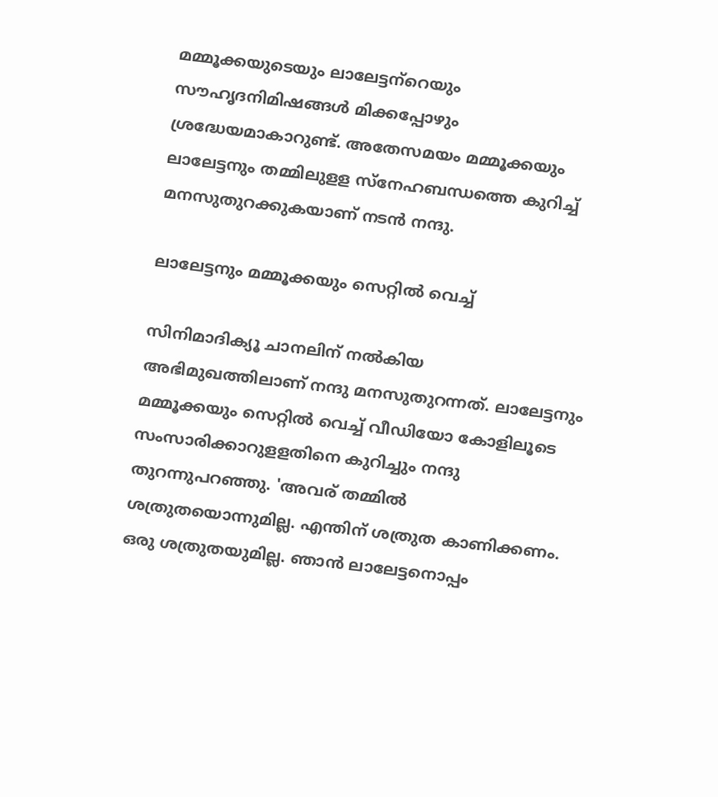മമ്മൂക്കയുടെയും ലാലേട്ടന്‌റെയും സൗഹൃദനിമിഷങ്ങള്‍ മിക്കപ്പോഴും ശ്രദ്ധേയമാകാറുണ്ട്. അതേസമയം മമ്മൂക്കയും ലാലേട്ടനും തമ്മിലുളള സ്‌നേഹബന്ധത്തെ കുറിച്ച് മനസുതുറക്കുകയാണ് നടന്‍ നന്ദു.

ലാലേട്ടനും മമ്മൂക്കയും സെറ്റില്‍ വെച്ച്

സിനിമാദിക്യൂ ചാനലിന് നല്‍കിയ അഭിമുഖത്തിലാണ് നന്ദു മനസുതുറന്നത്. ലാലേട്ടനും മമ്മൂക്കയും സെറ്റില്‍ വെച്ച് വീഡിയോ കോളിലൂടെ സംസാരിക്കാറുളളതിനെ കുറിച്ചും നന്ദു തുറന്നുപറഞ്ഞു. 'അവര് തമ്മില്‍ ശത്രുതയൊന്നുമില്ല. എന്തിന് ശത്രുത കാണിക്കണം. ഒരു ശത്രുതയുമില്ല. ഞാന്‍ ലാലേട്ടനൊപ്പം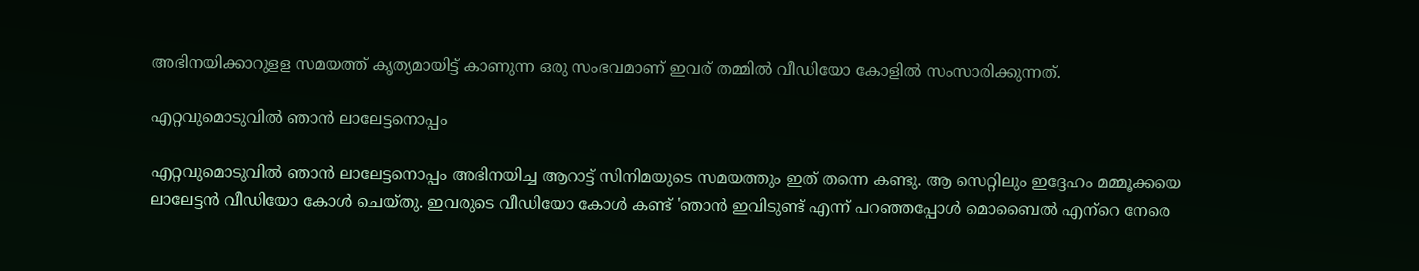അഭിനയിക്കാറുളള സമയത്ത് കൃത്യമായിട്ട് കാണുന്ന ഒരു സംഭവമാണ് ഇവര് തമ്മില്‍ വീഡിയോ കോളില്‍ സംസാരിക്കുന്നത്.

എറ്റവുമൊടുവില്‍ ഞാന്‍ ലാലേട്ടനൊപ്പം

എറ്റവുമൊടുവില്‍ ഞാന്‍ ലാലേട്ടനൊപ്പം അഭിനയിച്ച ആറാട്ട് സിനിമയുടെ സമയത്തും ഇത് തന്നെ കണ്ടു. ആ സെറ്റിലും ഇദ്ദേഹം മമ്മൂക്കയെ ലാലേട്ടന്‍ വീഡിയോ കോള്‍ ചെയ്തു. ഇവരുടെ വീഡിയോ കോള്‍ കണ്ട് 'ഞാന്‍ ഇവിടുണ്ട് എന്ന് പറഞ്ഞപ്പോള്‍ മൊബൈല്‍ എന്‌റെ നേരെ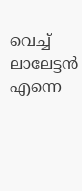വെച്ച് ലാലേട്ടന്‍ എന്നെ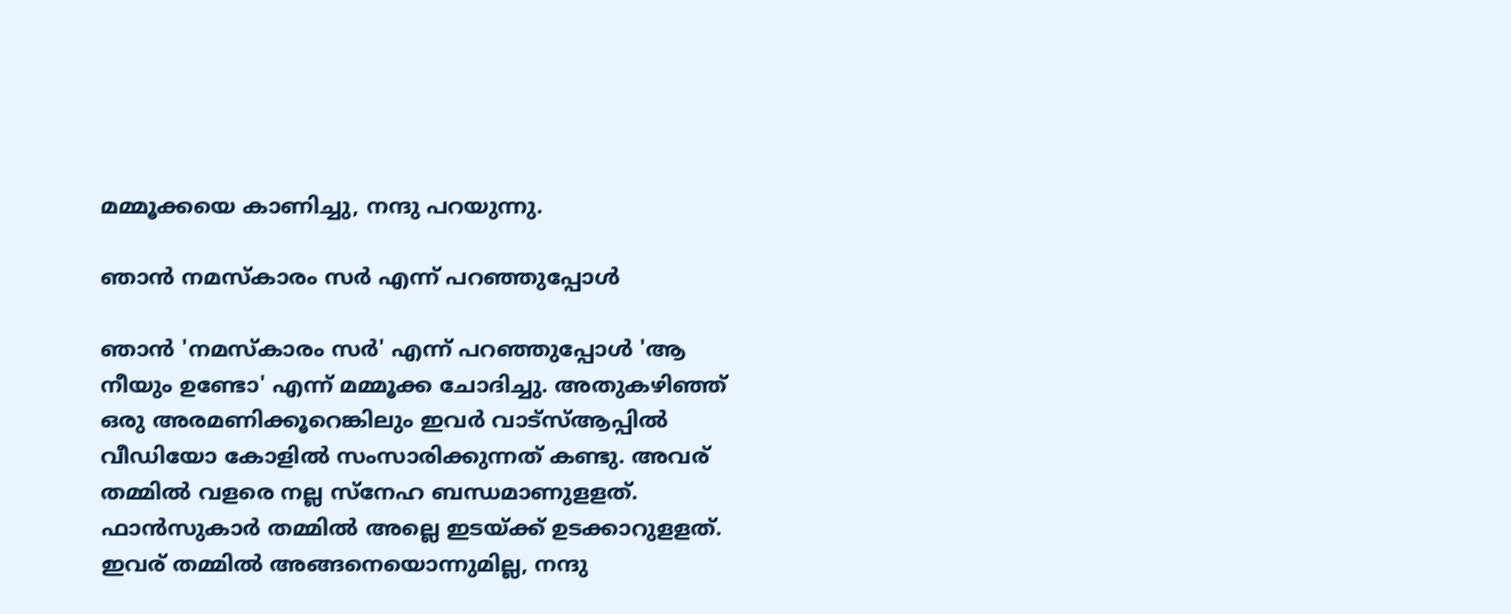മമ്മൂക്കയെ കാണിച്ചു, നന്ദു പറയുന്നു.

ഞാന്‍ നമസ്‌കാരം സര്‍ എന്ന് പറഞ്ഞുപ്പോള്‍

ഞാന്‍ 'നമസ്‌കാരം സര്‍' എന്ന് പറഞ്ഞുപ്പോള്‍ 'ആ നീയും ഉണ്ടോ' എന്ന് മമ്മൂക്ക ചോദിച്ചു. അതുകഴിഞ്ഞ് ഒരു അരമണിക്കൂറെങ്കിലും ഇവര്‍ വാട്‌സ്ആപ്പില്‍ വീഡിയോ കോളില്‍ സംസാരിക്കുന്നത് കണ്ടു. അവര് തമ്മില്‍ വളരെ നല്ല സ്‌നേഹ ബന്ധമാണുളളത്. ഫാന്‍സുകാര്‍ തമ്മില്‍ അല്ലെ ഇടയ്ക്ക് ഉടക്കാറുളളത്. ഇവര് തമ്മില്‍ അങ്ങനെയൊന്നുമില്ല, നന്ദു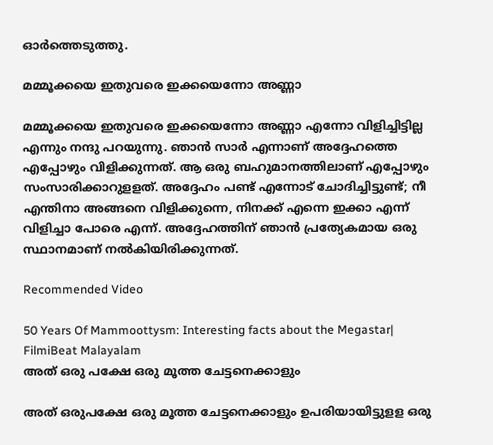ഓര്‍ത്തെടുത്തു.

മമ്മൂക്കയെ ഇതുവരെ ഇക്കയെന്നോ അണ്ണാ

മമ്മൂക്കയെ ഇതുവരെ ഇക്കയെന്നോ അണ്ണാ എന്നോ വിളിച്ചിട്ടില്ല എന്നും നന്ദു പറയുന്നു. ഞാന്‍ സാര്‍ എന്നാണ് അദ്ദേഹത്തെ എപ്പോഴും വിളിക്കുന്നത്. ആ ഒരു ബഹുമാനത്തിലാണ് എപ്പോഴും സംസാരിക്കാറുളളത്. അദ്ദേഹം പണ്ട് എന്നോട് ചോദിച്ചിട്ടുണ്ട്; നീ എന്തിനാ അങ്ങനെ വിളിക്കുന്നെ, നിനക്ക് എന്നെ ഇക്കാ എന്ന് വിളിച്ചാ പോരെ എന്ന്. അദ്ദേഹത്തിന് ഞാന്‍ പ്രത്യേകമായ ഒരു സ്ഥാനമാണ് നല്‍കിയിരിക്കുന്നത്.

Recommended Video

50 Years Of Mammoottysm: Interesting facts about the Megastar| FilmiBeat Malayalam
അത് ഒരു പക്ഷേ ഒരു മൂത്ത ചേട്ടനെക്കാളും

അത് ഒരുപക്ഷേ ഒരു മൂത്ത ചേട്ടനെക്കാളും ഉപരിയായിട്ടുളള ഒരു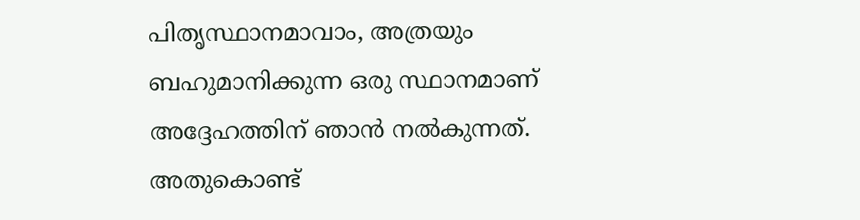പിതൃസ്ഥാനമാവാം, അത്രയും ബഹുമാനിക്കുന്ന ഒരു സ്ഥാനമാണ് അദ്ദേഹത്തിന് ഞാന്‍ നല്‍കുന്നത്. അതുകൊണ്ട്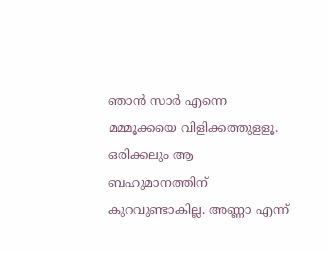ഞാന്‍ സാര്‍ എന്നെ മമ്മൂക്കയെ വിളിക്കത്തുളളൂ. ഒരിക്കലും ആ ബഹുമാനത്തിന് കുറവുണ്ടാകില്ല. അണ്ണാ എന്ന്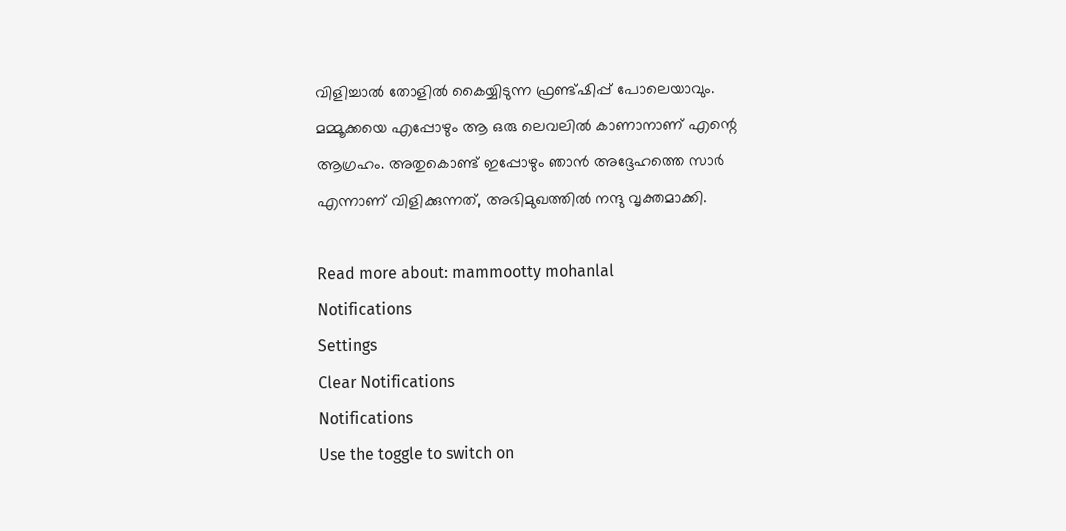വിളിച്ചാല്‍ തോളില്‍ കൈയ്യിടുന്ന ഫ്രണ്ട്ഷിപ്പ് പോലെയാവും. മമ്മൂക്കയെ എപ്പോഴും ആ ഒരു ലെവലില്‍ കാണാനാണ് എന്റെ ആഗ്രഹം. അതുകൊണ്ട് ഇപ്പോഴും ഞാന്‍ അദ്ദേഹത്തെ സാര്‍ എന്നാണ് വിളിക്കുന്നത്, അഭിമുഖത്തില്‍ നന്ദു വൃക്തമാക്കി.

Read more about: mammootty mohanlal
Notifications
Settings
Clear Notifications
Notifications
Use the toggle to switch on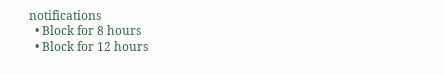notifications
  • Block for 8 hours
  • Block for 12 hours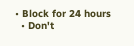• Block for 24 hours
  • Don't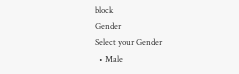block
Gender
Select your Gender
  • Male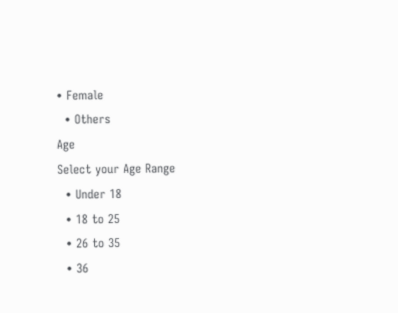• Female
  • Others
Age
Select your Age Range
  • Under 18
  • 18 to 25
  • 26 to 35
  • 36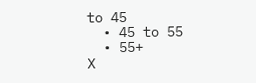to 45
  • 45 to 55
  • 55+
X